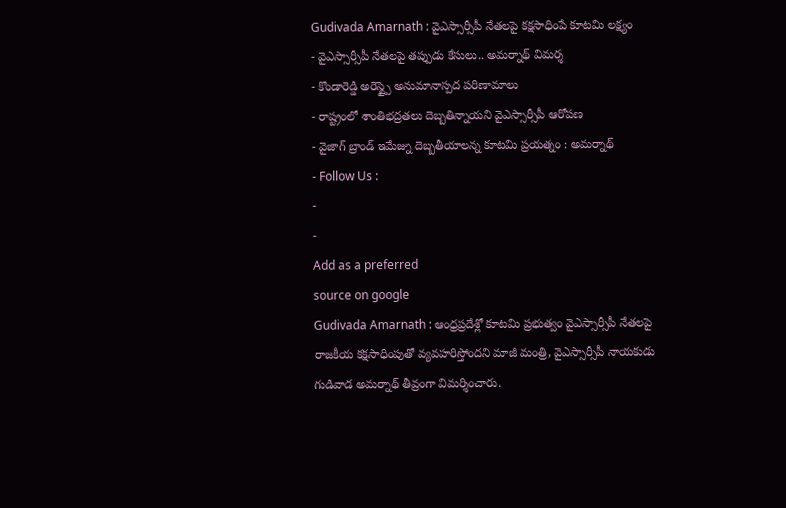Gudivada Amarnath : వైఎస్సార్సీపీ నేతలపై కక్షసాధింపే కూటమి లక్ష్యం
- వైఎస్సార్సీపీ నేతలపై తప్పుడు కేసులు.. అమర్నాథ్ విమర్శ
- కొండారెడ్డి అరెస్ట్పై అనుమానాస్పద పరిణామాలు
- రాష్ట్రంలో శాంతిభద్రతలు దెబ్బతిన్నాయని వైఎస్సార్సీపీ ఆరోపణ
- వైజాగ్ బ్రాండ్ ఇమేజ్ను దెబ్బతీయాలన్న కూటమి ప్రయత్నం : అమర్నాథ్
- Follow Us :
-
-
Add as a preferred
source on google
Gudivada Amarnath : ఆంధ్రప్రదేశ్లో కూటమి ప్రభుత్వం వైఎస్సార్సీపీ నేతలపై రాజకీయ కక్షసాధింపుతో వ్యవహరిస్తోందని మాజీ మంత్రి, వైఎస్సార్సీపీ నాయకుడు గుడివాడ అమర్నాథ్ తీవ్రంగా విమర్శించారు.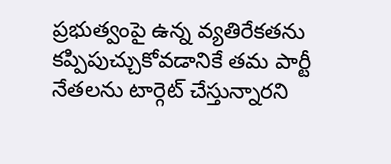ప్రభుత్వంపై ఉన్న వ్యతిరేకతను కప్పిపుచ్చుకోవడానికే తమ పార్టీ నేతలను టార్గెట్ చేస్తున్నారని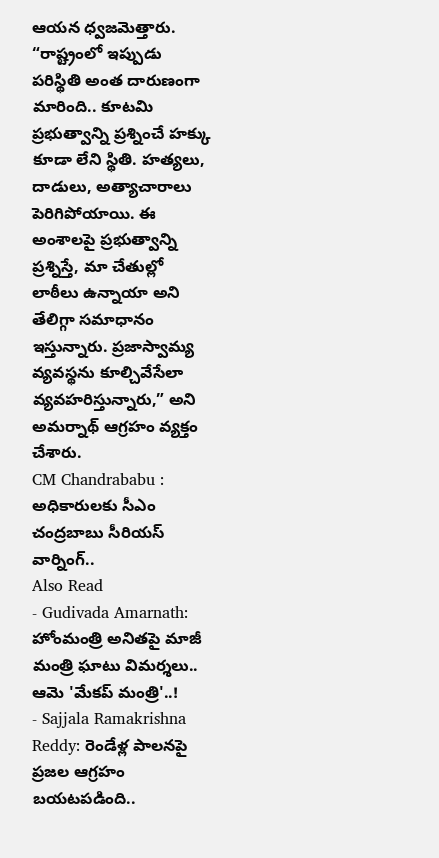ఆయన ధ్వజమెత్తారు. “రాష్ట్రంలో ఇప్పుడు పరిస్థితి అంత దారుణంగా మారింది.. కూటమి ప్రభుత్వాన్ని ప్రశ్నించే హక్కు కూడా లేని స్థితి. హత్యలు, దాడులు, అత్యాచారాలు పెరిగిపోయాయి. ఈ అంశాలపై ప్రభుత్వాన్ని ప్రశ్నిస్తే, మా చేతుల్లో లాఠీలు ఉన్నాయా అని తేలిగ్గా సమాధానం ఇస్తున్నారు. ప్రజాస్వామ్య వ్యవస్థను కూల్చివేసేలా వ్యవహరిస్తున్నారు,” అని అమర్నాథ్ ఆగ్రహం వ్యక్తం చేశారు.
CM Chandrababu : అధికారులకు సీఎం చంద్రబాబు సీరియస్ వార్నింగ్..
Also Read
- Gudivada Amarnath: హోంమంత్రి అనితపై మాజీ మంత్రి ఘాటు విమర్శలు.. ఆమె 'మేకప్ మంత్రి'..!
- Sajjala Ramakrishna Reddy: రెండేళ్ల పాలనపై ప్రజల ఆగ్రహం బయటపడింది..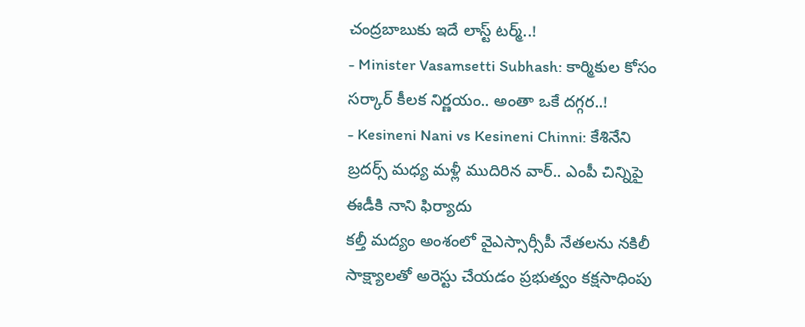చంద్రబాబుకు ఇదే లాస్ట్ టర్మ్..!
- Minister Vasamsetti Subhash: కార్మికుల కోసం సర్కార్ కీలక నిర్ణయం.. అంతా ఒకే దగ్గర..!
- Kesineni Nani vs Kesineni Chinni: కేశినేని బ్రదర్స్ మధ్య మళ్లీ ముదిరిన వార్.. ఎంపీ చిన్నిపై ఈడీకి నాని ఫిర్యాదు
కల్తీ మద్యం అంశంలో వైఎస్సార్సీపీ నేతలను నకిలీ సాక్ష్యాలతో అరెస్టు చేయడం ప్రభుత్వం కక్షసాధింపు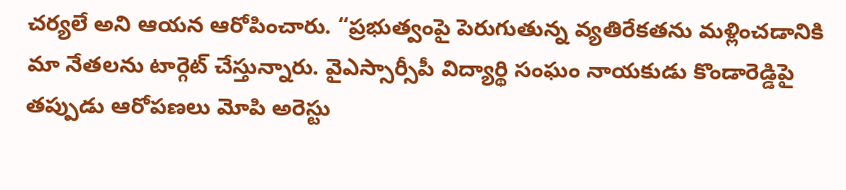చర్యలే అని ఆయన ఆరోపించారు. “ప్రభుత్వంపై పెరుగుతున్న వ్యతిరేకతను మళ్లించడానికి మా నేతలను టార్గెట్ చేస్తున్నారు. వైఎస్సార్సీపీ విద్యార్థి సంఘం నాయకుడు కొండారెడ్డిపై తప్పుడు ఆరోపణలు మోపి అరెస్టు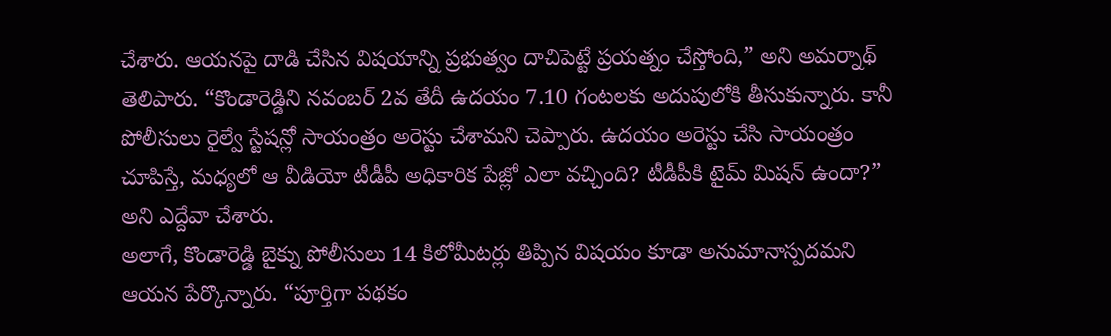చేశారు. ఆయనపై దాడి చేసిన విషయాన్ని ప్రభుత్వం దాచిపెట్టే ప్రయత్నం చేస్తోంది,” అని అమర్నాథ్ తెలిపారు. “కొండారెడ్డిని నవంబర్ 2వ తేదీ ఉదయం 7.10 గంటలకు అదుపులోకి తీసుకున్నారు. కానీ పోలీసులు రైల్వే స్టేషన్లో సాయంత్రం అరెస్టు చేశామని చెప్పారు. ఉదయం అరెస్టు చేసి సాయంత్రం చూపిస్తే, మధ్యలో ఆ వీడియో టీడీపీ అధికారిక పేజ్లో ఎలా వచ్చింది? టీడీపీకి టైమ్ మిషన్ ఉందా?” అని ఎద్దేవా చేశారు.
అలాగే, కొండారెడ్డి బైక్ను పోలీసులు 14 కిలోమీటర్లు తిప్పిన విషయం కూడా అనుమానాస్పదమని ఆయన పేర్కొన్నారు. “పూర్తిగా పథకం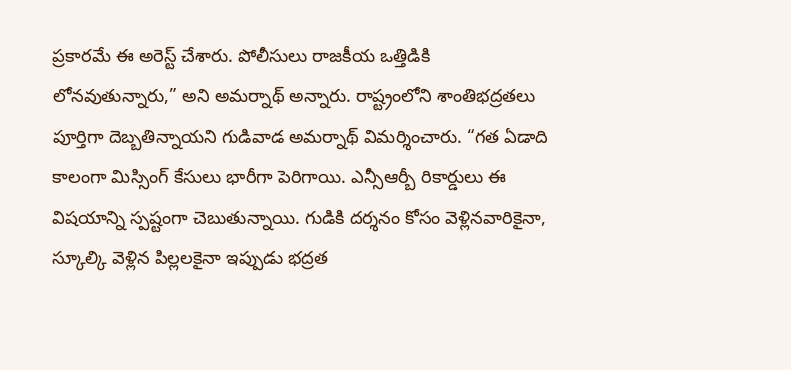ప్రకారమే ఈ అరెస్ట్ చేశారు. పోలీసులు రాజకీయ ఒత్తిడికి లోనవుతున్నారు,” అని అమర్నాథ్ అన్నారు. రాష్ట్రంలోని శాంతిభద్రతలు పూర్తిగా దెబ్బతిన్నాయని గుడివాడ అమర్నాథ్ విమర్శించారు. “గత ఏడాది కాలంగా మిస్సింగ్ కేసులు భారీగా పెరిగాయి. ఎన్సీఆర్బీ రికార్డులు ఈ విషయాన్ని స్పష్టంగా చెబుతున్నాయి. గుడికి దర్శనం కోసం వెళ్లినవారికైనా, స్కూల్కి వెళ్లిన పిల్లలకైనా ఇప్పుడు భద్రత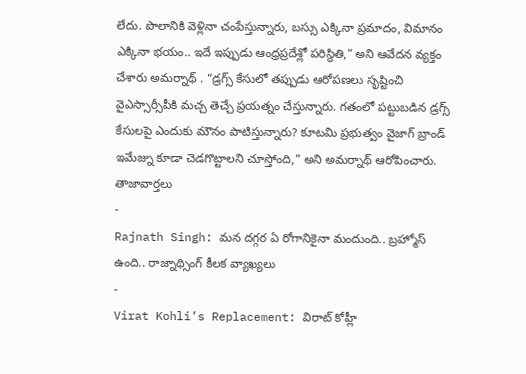లేదు. పొలానికి వెళ్లినా చంపేస్తున్నారు, బస్సు ఎక్కినా ప్రమాదం, విమానం ఎక్కినా భయం.. ఇదే ఇప్పుడు ఆంధ్రప్రదేశ్లో పరిస్థితి,” అని ఆవేదన వ్యక్తం చేశారు అమర్నాథ్ . “డ్రగ్స్ కేసులో తప్పుడు ఆరోపణలు సృష్టించి వైఎస్సార్సీపీకి మచ్చ తెచ్చే ప్రయత్నం చేస్తున్నారు. గతంలో పట్టుబడిన డ్రగ్స్ కేసులపై ఎందుకు మౌనం పాటిస్తున్నారు? కూటమి ప్రభుత్వం వైజాగ్ బ్రాండ్ ఇమేజ్ను కూడా చెడగొట్టాలని చూస్తోంది,” అని అమర్నాథ్ ఆరోపించారు.
తాజావార్తలు
-
Rajnath Singh: మన దగ్గర ఏ రోగానికైనా మందుంది.. బ్రహ్మోస్ ఉంది.. రాజ్నాథ్సింగ్ కీలక వ్యాఖ్యలు
-
Virat Kohli’s Replacement: విరాట్ కోహ్లీ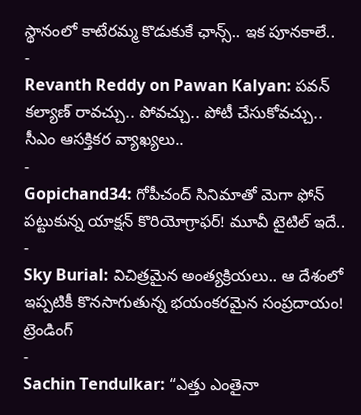స్థానంలో కాటేరమ్మ కొడుకుకే ఛాన్స్.. ఇక పూనకాలే..
-
Revanth Reddy on Pawan Kalyan: పవన్ కల్యాణ్ రావచ్చు.. పోవచ్చు.. పోటీ చేసుకోవచ్చు.. సీఎం ఆసక్తికర వ్యాఖ్యలు..
-
Gopichand34: గోపీచంద్ సినిమాతో మెగా ఫోన్ పట్టుకున్న యాక్షన్ కొరియోగ్రాఫర్! మూవీ టైటిల్ ఇదే..
-
Sky Burial: విచిత్రమైన అంత్యక్రియలు.. ఆ దేశంలో ఇప్పటికీ కొనసాగుతున్న భయంకరమైన సంప్రదాయం!
ట్రెండింగ్
-
Sachin Tendulkar: “ఎత్తు ఎంతైనా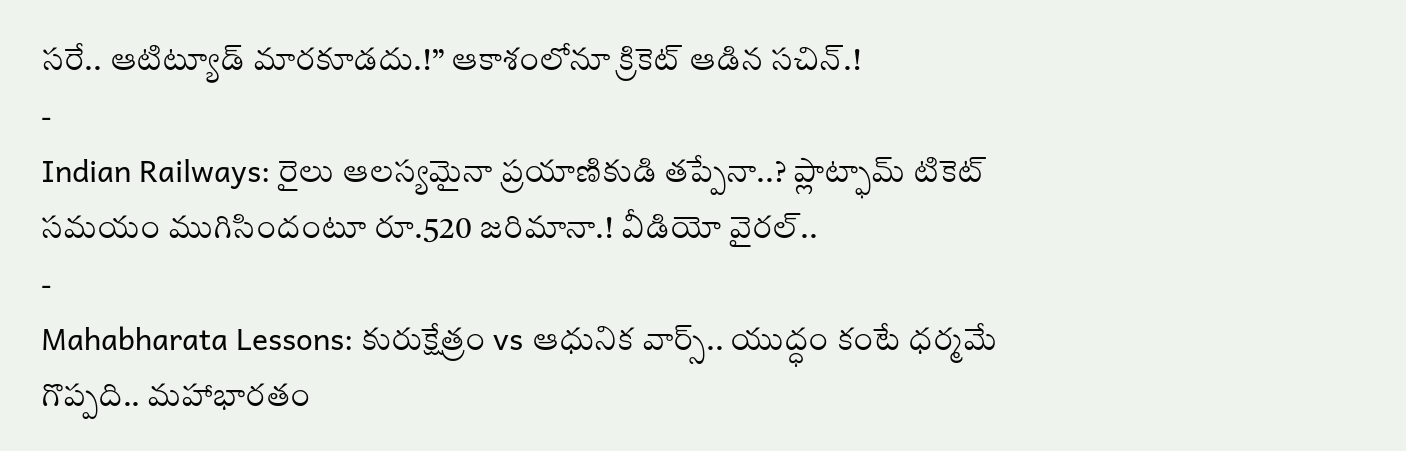సరే.. ఆటిట్యూడ్ మారకూడదు.!” ఆకాశంలోనూ క్రికెట్ ఆడిన సచిన్.!
-
Indian Railways: రైలు ఆలస్యమైనా ప్రయాణికుడి తప్పేనా..? ప్లాట్ఫామ్ టికెట్ సమయం ముగిసిందంటూ రూ.520 జరిమానా.! వీడియో వైరల్..
-
Mahabharata Lessons: కురుక్షేత్రం vs ఆధునిక వార్స్.. యుద్ధం కంటే ధర్మమే గొప్పది.. మహాభారతం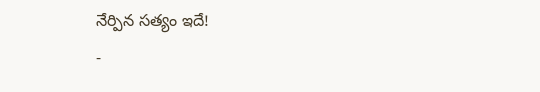నేర్పిన సత్యం ఇదే!
-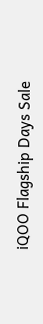iQOO Flagship Days Sale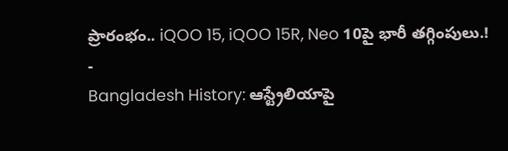ప్రారంభం.. iQOO 15, iQOO 15R, Neo 10పై భారీ తగ్గింపులు.!
-
Bangladesh History: ఆస్ట్రేలియాపై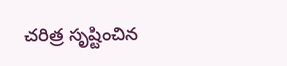చరిత్ర సృష్టించిన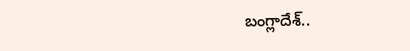బంగ్లాదేశ్..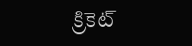క్రికెట్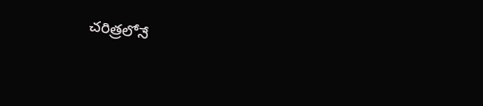చరిత్రలోనే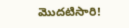మొదటిసారి!